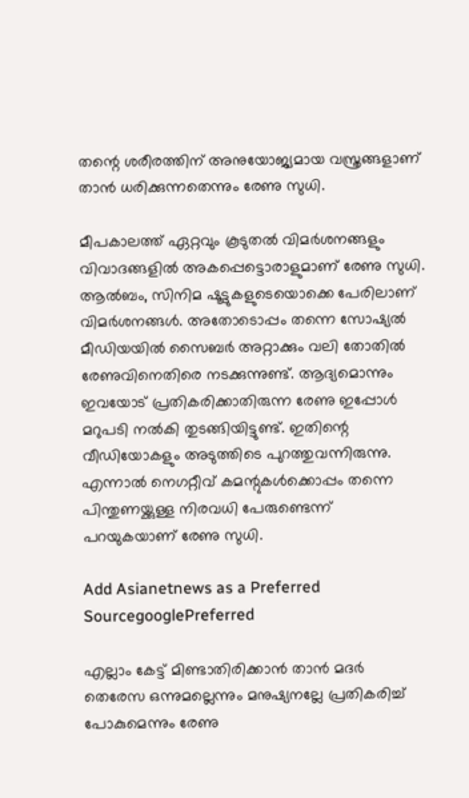തന്റെ ശരീരത്തിന് അനുയോജ്യമായ വസ്ത്രങ്ങളാണ് താന്‍ ധരിക്കുന്നതെന്നും രേണു സുധി.

മീപകാലത്ത് ഏറ്റവും കൂടുതൽ വിമർശനങ്ങളും വിവാദങ്ങളിൽ അകപ്പെട്ടൊരാളുമാണ് രേണു സുധി. ആൽബം, സിനിമ ഷൂട്ടുകളുടെയൊക്കെ പേരിലാണ് വിമർശനങ്ങൾ. അതോടൊപ്പം തന്നെ സോഷ്യൽ മീഡിയയിൽ സൈബർ അറ്റാക്കും വലി തോതിൽ രേണുവിനെതിരെ നടക്കുന്നുണ്ട്. ആദ്യമൊന്നും ഇവയോട് പ്രതികരിക്കാതിരുന്ന രേണു ഇപ്പോൾ മറുപടി നൽകി തുടങ്ങിയിട്ടുണ്ട്. ഇതിന്റെ വീഡിയോകളും അടുത്തിടെ പുറത്തുവന്നിരുന്നു. എന്നാൽ നെഗറ്റീവ് കമന്റുകൾക്കൊപ്പം തന്നെ പിന്തുണയ്ക്കുള്ള നിരവധി പേരുണ്ടെന്ന് പറയുകയാണ് രേണു സുധി.

Add Asianetnews as a Preferred SourcegooglePreferred

എല്ലാം കേട്ട് മിണ്ടാതിരിക്കാൻ താൻ മദർ തെരേസ ഒന്നുമല്ലെന്നും മനുഷ്യനല്ലേ പ്രതികരിച്ച് പോകുമെന്നും രേണു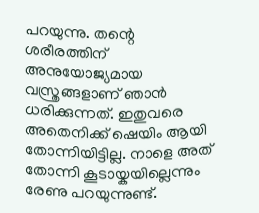പറയുന്നു. തന്റെ ശരീരത്തിന് അനുയോജ്യമായ വസ്ത്രങ്ങളാണ് ഞാൻ ധരിക്കുന്നത്. ഇതുവരെ അതെനിക്ക് ഷെയിം ആയി തോന്നിയിട്ടില്ല. നാളെ അത് തോന്നി കൂടായ്കയില്ലെന്നും രേണു പറയുന്നുണ്ട്.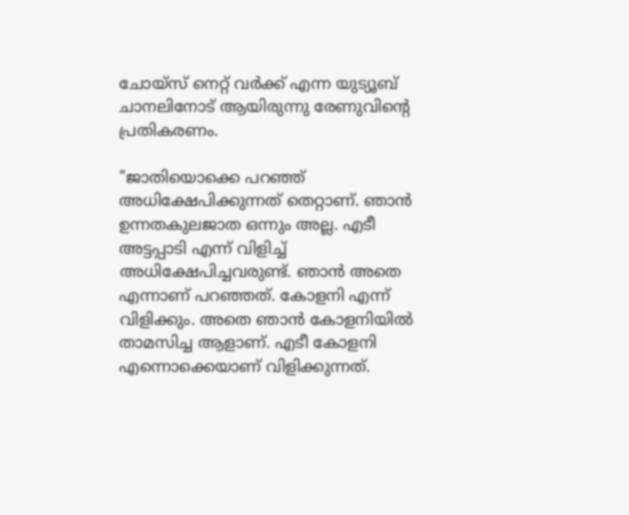ചോയ്സ് നെറ്റ് വർക്ക് എന്ന യുട്യൂബ് ചാനലിനോട് ആയിരുന്നു രേണുവിന്റെ പ്രതികരണം.

"ജാതിയൊക്കെ പറഞ്ഞ് അധിക്ഷേപിക്കുന്നത് തെറ്റാണ്. ഞാൻ ഉന്നതകുലജാത ഒന്നും അല്ല. എടീ അട്ടപ്പാടി എന്ന് വിളിച്ച് അധിക്ഷേപിച്ചവരുണ്ട്. ഞാൻ അതെ എന്നാണ് പറഞ്ഞത്. കോളനി എന്ന് വിളിക്കും. അതെ ഞാൻ കോളനിയിൽ താമസിച്ച ആളാണ്. എടീ കോളനി എന്നൊക്കെയാണ് വിളിക്കുന്നത്.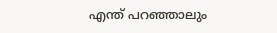എന്ത് പറഞ്ഞാലും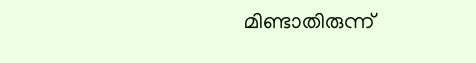മിണ്ടാതിരുന്ന്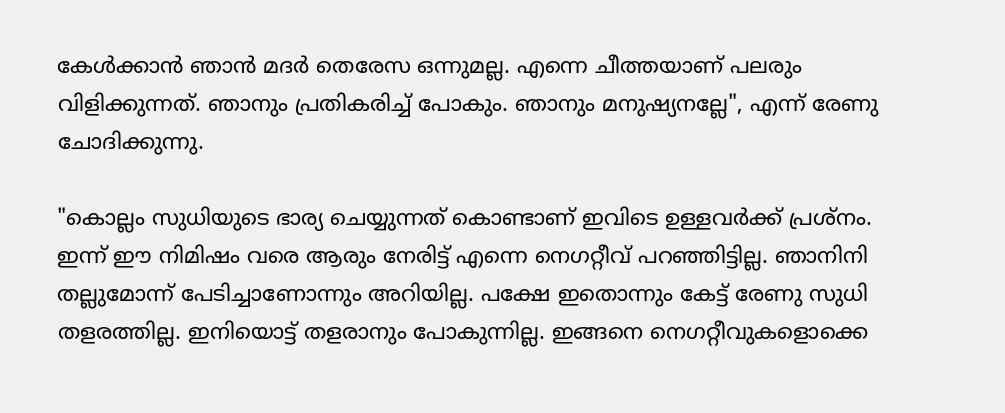കേൾക്കാൻ ഞാൻ മദർ തെരേസ ഒന്നുമല്ല. എന്നെ ചീത്തയാണ് പലരും വിളിക്കുന്നത്. ഞാനും പ്രതികരിച്ച് പോകും. ഞാനും മനുഷ്യനല്ലേ", എന്ന് രേണു ചോദിക്കുന്നു.

"കൊല്ലം സുധിയുടെ ഭാര്യ ചെയ്യുന്നത് കൊണ്ടാണ് ഇവിടെ ഉള്ളവർക്ക് പ്രശ്നം. ഇന്ന് ഈ നിമിഷം വരെ ആരും നേരിട്ട് എന്നെ നെഗറ്റീവ് പറഞ്ഞിട്ടില്ല. ഞാനിനി തല്ലുമോന്ന് പേടിച്ചാണോന്നും അറിയില്ല. പക്ഷേ ഇതൊന്നും കേട്ട് രേണു സുധി തളരത്തില്ല. ഇനിയൊട്ട് തളരാനും പോകുന്നില്ല. ഇങ്ങനെ നെഗറ്റീവുകളൊക്കെ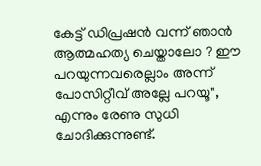കേട്ട് ഡിപ്രഷൻ വന്ന് ഞാൻ ആത്മഹത്യ ചെയ്താലോ ? ഈ പറയുന്നവരെല്ലാം അന്ന് പോസിറ്റീവ് അല്ലേ പറയൂ", എന്നും രേണു സുധി ചോദിക്കുന്നുണ്ട്.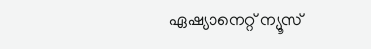ഏഷ്യാനെറ്റ് ന്യൂസ്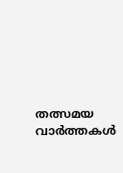തത്സമയ വാർത്തകൾ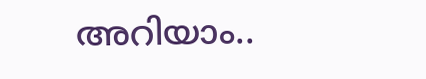അറിയാം..